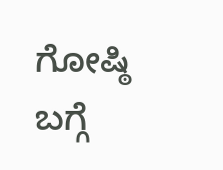ಗೋಷ್ಠಿ ಬಗ್ಗೆ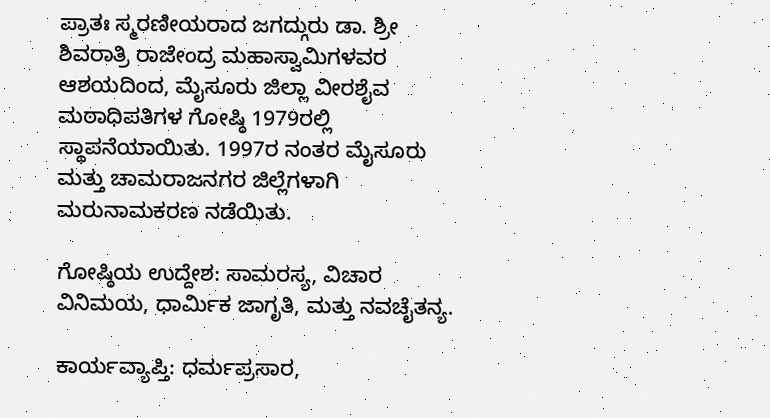ಪ್ರಾತಃ ಸ್ಮರಣೀಯರಾದ ಜಗದ್ಗುರು ಡಾ. ಶ್ರೀ ಶಿವರಾತ್ರಿ ರಾಜೇಂದ್ರ ಮಹಾಸ್ವಾಮಿಗಳವರ ಆಶಯದಿಂದ, ಮೈಸೂರು ಜಿಲ್ಲಾ ವೀರಶೈವ ಮಠಾಧಿಪತಿಗಳ ಗೋಷ್ಠಿ 1979ರಲ್ಲಿ ಸ್ಥಾಪನೆಯಾಯಿತು. 1997ರ ನಂತರ ಮೈಸೂರು ಮತ್ತು ಚಾಮರಾಜನಗರ ಜಿಲ್ಲೆಗಳಾಗಿ ಮರುನಾಮಕರಣ ನಡೆಯಿತು.

ಗೋಷ್ಠಿಯ ಉದ್ದೇಶ: ಸಾಮರಸ್ಯ, ವಿಚಾರ ವಿನಿಮಯ, ಧಾರ್ಮಿಕ ಜಾಗೃತಿ, ಮತ್ತು ನವಚೈತನ್ಯ.

ಕಾರ್ಯವ್ಯಾಪ್ತಿ: ಧರ್ಮಪ್ರಸಾರ,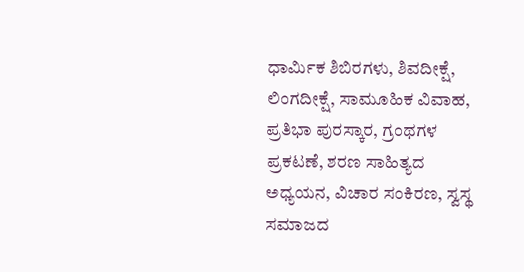ಧಾರ್ಮಿಕ ಶಿಬಿರಗಳು, ಶಿವದೀಕ್ಷೆ, ಲಿಂಗದೀಕ್ಷೆ, ಸಾಮೂಹಿಕ ವಿವಾಹ, ಪ್ರತಿಭಾ ಪುರಸ್ಕಾರ, ಗ್ರಂಥಗಳ ಪ್ರಕಟಣೆ, ಶರಣ ಸಾಹಿತ್ಯದ ಅಧ್ಯಯನ, ವಿಚಾರ ಸಂಕಿರಣ, ಸ್ವಸ್ಥ ಸಮಾಜದ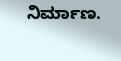ನಿರ್ಮಾಣ.